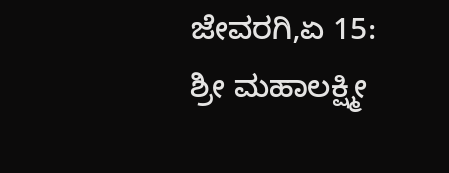ಜೇವರಗಿ,ಏ 15: ಶ್ರೀ ಮಹಾಲಕ್ಷ್ಮೀ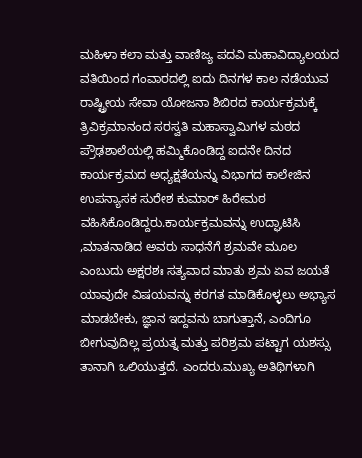ಮಹಿಳಾ ಕಲಾ ಮತ್ತು ವಾಣಿಜ್ಯ ಪದವಿ ಮಹಾವಿದ್ಯಾಲಯದ ವತಿಯಿಂದ ಗಂವಾರದಲ್ಲಿ ಐದು ದಿನಗಳ ಕಾಲ ನಡೆಯುವ ರಾಷ್ಟ್ರೀಯ ಸೇವಾ ಯೋಜನಾ ಶಿಬಿರದ ಕಾರ್ಯಕ್ರಮಕ್ಕೆ ತ್ರಿವಿಕ್ರಮಾನಂದ ಸರಸ್ವತಿ ಮಹಾಸ್ವಾಮಿಗಳ ಮಠದ ಪ್ರೌಢಶಾಲೆಯಲ್ಲಿ ಹಮ್ಮಿಕೊಂಡಿದ್ದ ಐದನೇ ದಿನದ
ಕಾರ್ಯಕ್ರಮದ ಅಧ್ಯಕ್ಷತೆಯನ್ನು ವಿಭಾಗದ ಕಾಲೇಜಿನ ಉಪನ್ಯಾಸಕ ಸುರೇಶ ಕುಮಾರ್ ಹಿರೇಮಠ ವಹಿಸಿಕೊಂಡಿದ್ದರು.ಕಾರ್ಯಕ್ರಮವನ್ನು ಉದ್ಘಾಟಿಸಿ ,ಮಾತನಾಡಿದ ಅವರು ಸಾಧನೆಗೆ ಶ್ರಮವೇ ಮೂಲ ಎಂಬುದು ಅಕ್ಷರಶಃ ಸತ್ಯವಾದ ಮಾತು ಶ್ರಮ ಏವ ಜಯತೆ ಯಾವುದೇ ವಿಷಯವನ್ನು ಕರಗತ ಮಾಡಿಕೊಳ್ಳಲು ಅಭ್ಯಾಸ ಮಾಡಬೇಕು, ಜ್ಞಾನ ಇದ್ದವನು ಬಾಗುತ್ತಾನೆ, ಎಂದಿಗೂ ಬೀಗುವುದಿಲ್ಲ ಪ್ರಯತ್ನ ಮತ್ತು ಪರಿಶ್ರಮ ಪಟ್ಟಾಗ ಯಶಸ್ಸು ತಾನಾಗಿ ಒಲಿಯುತ್ತದೆ. ಎಂದರು.ಮುಖ್ಯ ಅತಿಥಿಗಳಾಗಿ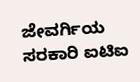ಜೇವರ್ಗಿಯ ಸರಕಾರಿ ಐಟಿಐ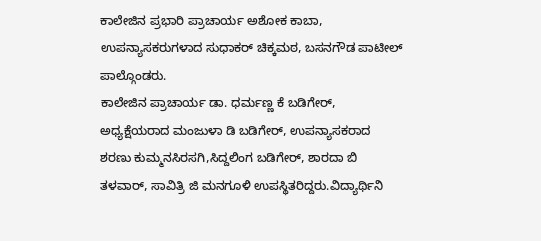ಕಾಲೇಜಿನ ಪ್ರಭಾರಿ ಪ್ರಾಚಾರ್ಯ ಅಶೋಕ ಕಾಬಾ, ಉಪನ್ಯಾಸಕರುಗಳಾದ ಸುಧಾಕರ್ ಚಿಕ್ಕಮಠ, ಬಸನಗೌಡ ಪಾಟೀಲ್ ಪಾಲ್ಗೊಂಡರು.
ಕಾಲೇಜಿನ ಪ್ರಾಚಾರ್ಯ ಡಾ. ಧರ್ಮಣ್ಣ ಕೆ ಬಡಿಗೇರ್, ಅಧ್ಯಕ್ಷೆಯರಾದ ಮಂಜುಳಾ ಡಿ ಬಡಿಗೇರ್, ಉಪನ್ಯಾಸಕರಾದ ಶರಣು ಕುಮ್ಮನಸಿರಸಗಿ,ಸಿದ್ದಲಿಂಗ ಬಡಿಗೇರ್, ಶಾರದಾ ಬಿ ತಳವಾರ್, ಸಾವಿತ್ರಿ ಜಿ ಮನಗೂಳಿ ಉಪಸ್ಥಿತರಿದ್ದರು.ವಿದ್ಯಾರ್ಥಿನಿ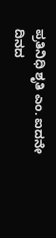ಪ್ರತಿನಿಧಿ ಶೃತಿ ಎಂ. ಐದನೇ ದಿನದ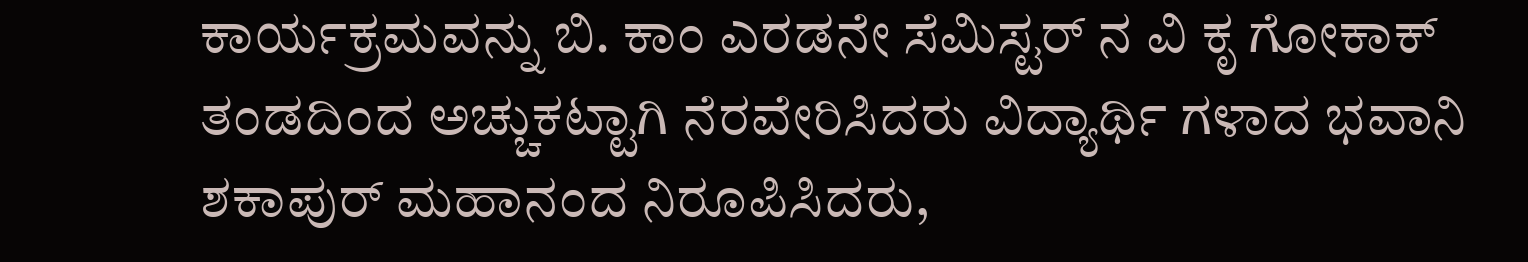ಕಾರ್ಯಕ್ರಮವನ್ನು ಬಿ. ಕಾಂ ಎರಡನೇ ಸೆಮಿಸ್ಟರ್ ನ ವಿ ಕೃ ಗೋಕಾಕ್ ತಂಡದಿಂದ ಅಚ್ಚುಕಟ್ಟಾಗಿ ನೆರವೇರಿಸಿದರು ವಿದ್ಯಾರ್ಥಿ ಗಳಾದ ಭವಾನಿ ಶಕಾಪುರ್ ಮಹಾನಂದ ನಿರೂಪಿಸಿದರು,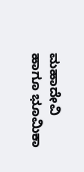ಮಹಾದೇವಿ ಹಾಗೂ ಭೂಮಿಕಾ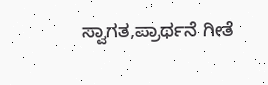ಸ್ವಾಗತ,ಪ್ರಾರ್ಥನೆ ಗೀತೆ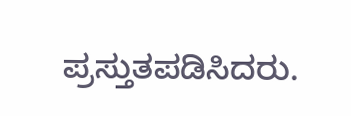ಪ್ರಸ್ತುತಪಡಿಸಿದರು.